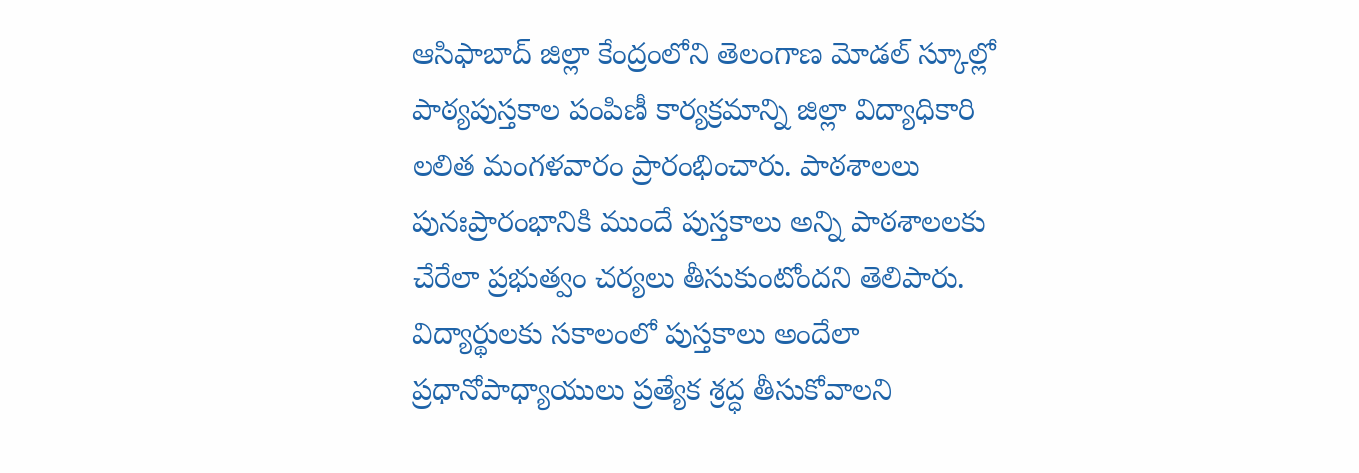ఆసిఫాబాద్ జిల్లా కేంద్రంలోని తెలంగాణ మోడల్ స్కూల్లో పాఠ్యపుస్తకాల పంపిణీ కార్యక్రమాన్ని జిల్లా విద్యాధికారి లలిత మంగళవారం ప్రారంభించారు. పాఠశాలలు పునఃప్రారంభానికి ముందే పుస్తకాలు అన్ని పాఠశాలలకు చేరేలా ప్రభుత్వం చర్యలు తీసుకుంటోందని తెలిపారు. విద్యార్థులకు సకాలంలో పుస్తకాలు అందేలా ప్రధానోపాధ్యాయులు ప్రత్యేక శ్రద్ధ తీసుకోవాలని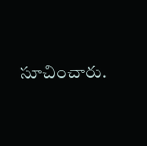సూచించారు.